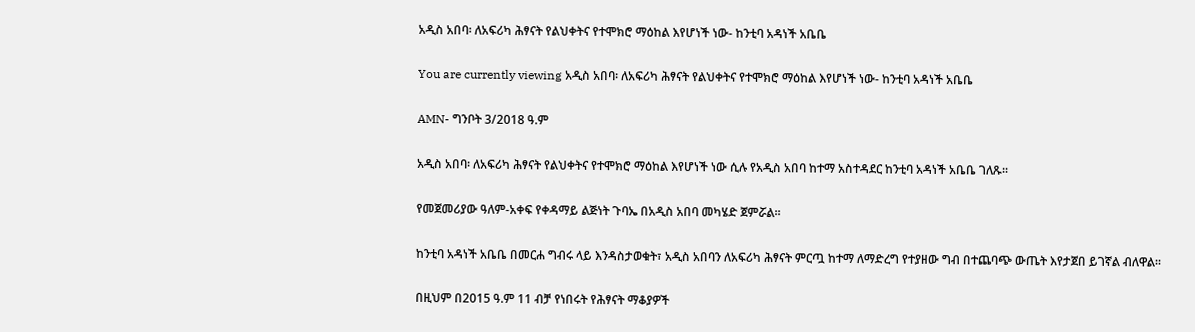አዲስ አበባ፡ ለአፍሪካ ሕፃናት የልህቀትና የተሞክሮ ማዕከል እየሆነች ነው- ከንቲባ አዳነች አቤቤ

You are currently viewing አዲስ አበባ፡ ለአፍሪካ ሕፃናት የልህቀትና የተሞክሮ ማዕከል እየሆነች ነው- ከንቲባ አዳነች አቤቤ

AMN- ግንቦት 3/2018 ዓ.ም

አዲስ አበባ፡ ለአፍሪካ ሕፃናት የልህቀትና የተሞክሮ ማዕከል እየሆነች ነው ሲሉ የአዲስ አበባ ከተማ አስተዳደር ከንቲባ አዳነች አቤቤ ገለጹ፡፡

የመጀመሪያው ዓለም-አቀፍ የቀዳማይ ልጅነት ጉባኤ በአዲስ አበባ መካሄድ ጀምሯል፡፡

ከንቲባ አዳነች አቤቤ በመርሐ ግብሩ ላይ እንዳስታወቁት፣ አዲስ አበባን ለአፍሪካ ሕፃናት ምርጧ ከተማ ለማድረግ የተያዘው ግብ በተጨባጭ ውጤት እየታጀበ ይገኛል ብለዋል።

በዚህም በ2015 ዓ.ም 11 ብቻ የነበሩት የሕፃናት ማቆያዎች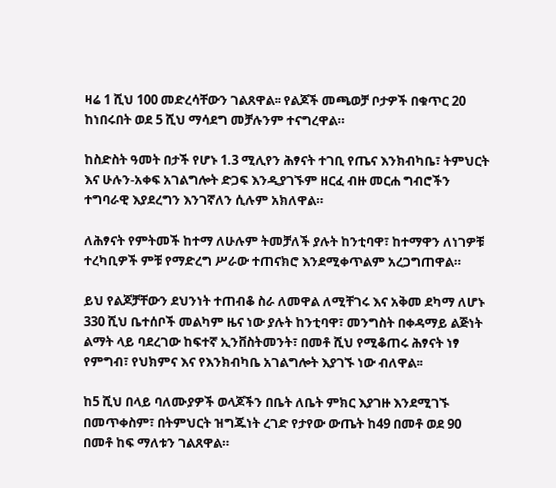ዛሬ 1 ሺህ 100 መድረሳቸውን ገልጸዋል፡፡ የልጆች መጫወቻ ቦታዎች በቁጥር 20 ከነበሩበት ወደ 5 ሺህ ማሳደግ መቻሉንም ተናግረዋል።

ከስድስት ዓመት በታች የሆኑ 1.3 ሚሊየን ሕፃናት ተገቢ የጤና እንክብካቤ፣ ትምህርት እና ሁሉን-አቀፍ አገልግሎት ድጋፍ እንዲያገኙም ዘርፈ ብዙ መርሐ ግብሮችን ተግባራዊ እያደረግን እንገኛለን ሲሉም አክለዋል።

ለሕፃናት የምትመች ከተማ ለሁሉም ትመቻለች ያሉት ከንቲባዋ፣ ከተማዋን ለነገዎቹ ተረካቢዎች ምቹ የማድረግ ሥራው ተጠናክሮ እንደሚቀጥልም አረጋግጠዋል።

ይህ የልጆቻቸውን ደህንነት ተጠብቆ ስራ ለመዋል ለሚቸገሩ እና አቅመ ደካማ ለሆኑ 330 ሺህ ቤተሰቦች መልካም ዜና ነው ያሉት ከንቲባዋ፣ መንግስት በቀዳማይ ልጅነት ልማት ላይ ባደረገው ከፍተኛ ኢንቨስትመንት፣ በመቶ ሺህ የሚቆጠሩ ሕፃናት ነፃ የምግብ፣ የህክምና እና የእንክብካቤ አገልግሎት እያገኙ ነው ብለዋል፡፡

ከ5 ሺህ በላይ ባለሙያዎች ወላጆችን በቤት ለቤት ምክር እያገዙ እንደሚገኙ በመጥቀስም፣ በትምህርት ዝግጁነት ረገድ የታየው ውጤት ከ49 በመቶ ወደ 90 በመቶ ከፍ ማለቱን ገልጸዋል።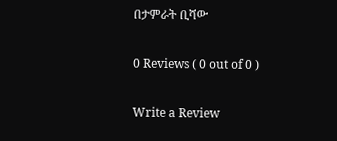በታምራት ቢሻው

0 Reviews ( 0 out of 0 )

Write a Review